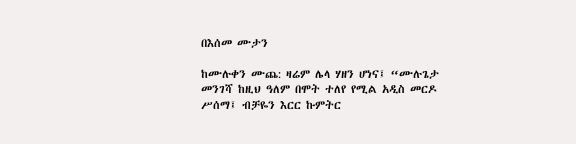በእሰመ ሙታን

ከሙሉቀን ሙጨ: ዛሬም ሌላ ሃዘን ሆነና፤ “ሙሉጌታ መንገሻ ከዚህ ዓለም በሞት ተለየ የሚል አዲስ መርዶ ሥሰማ፤ ብቻዬን እርር ኩምትር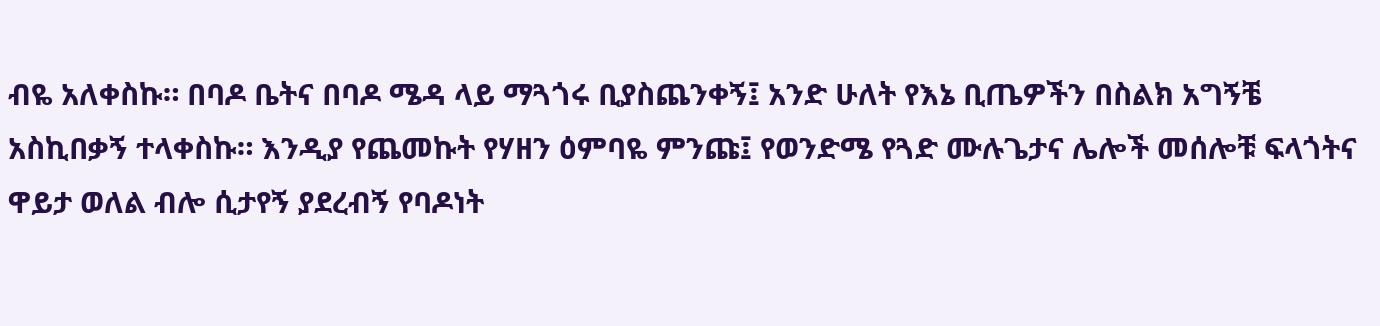ብዬ አለቀስኩ። በባዶ ቤትና በባዶ ሜዳ ላይ ማጓጎሩ ቢያስጨንቀኝ፤ አንድ ሁለት የእኔ ቢጤዎችን በስልክ አግኝቼ አስኪበቃኝ ተላቀስኩ። እንዲያ የጨመኩት የሃዘን ዕምባዬ ምንጩ፤ የወንድሜ የጓድ ሙሉጌታና ሌሎች መሰሎቹ ፍላጎትና ዋይታ ወለል ብሎ ሲታየኝ ያደረብኝ የባዶነት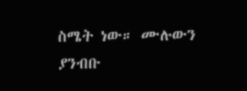ስሜት ነው። ሙሉውን ያንብቡ